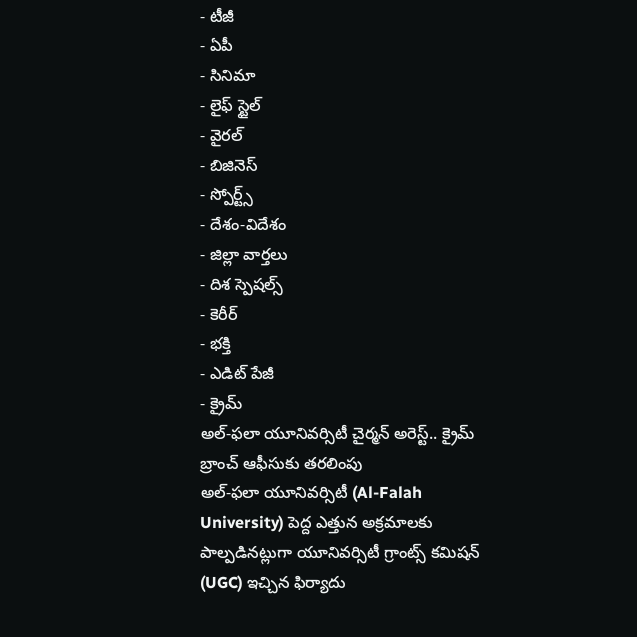- టీజీ
- ఏపీ
- సినిమా
- లైఫ్ స్టైల్
- వైరల్
- బిజినెస్
- స్పోర్ట్స్
- దేశం-విదేశం
- జిల్లా వార్తలు
- దిశ స్పెషల్స్
- కెరీర్
- భక్తి
- ఎడిట్ పేజీ
- క్రైమ్
అల్-ఫలా యూనివర్సిటీ చైర్మన్ అరెస్ట్.. క్రైమ్ బ్రాంచ్ ఆఫీసుకు తరలింపు
అల్-ఫలా యూనివర్సిటీ (Al-Falah University) పెద్ద ఎత్తున అక్రమాలకు పాల్పడినట్లుగా యూనివర్సిటీ గ్రాంట్స్ కమిషన్ (UGC) ఇచ్చిన ఫిర్యాదు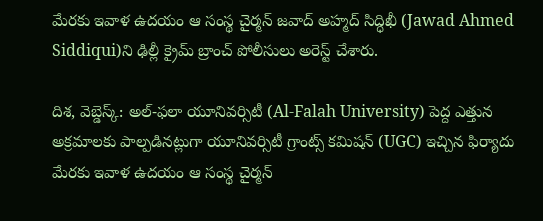మేరకు ఇవాళ ఉదయం ఆ సంస్థ చైర్మన్ జవాద్ అహ్మద్ సిద్ధిఖీ (Jawad Ahmed Siddiqui)ని ఢిల్లీ క్రైమ్ బ్రాంచ్ పోలీసులు అరెస్ట్ చేశారు.

దిశ, వెబ్డెస్క్: అల్-ఫలా యూనివర్సిటీ (Al-Falah University) పెద్ద ఎత్తున అక్రమాలకు పాల్పడినట్లుగా యూనివర్సిటీ గ్రాంట్స్ కమిషన్ (UGC) ఇచ్చిన ఫిర్యాదు మేరకు ఇవాళ ఉదయం ఆ సంస్థ చైర్మన్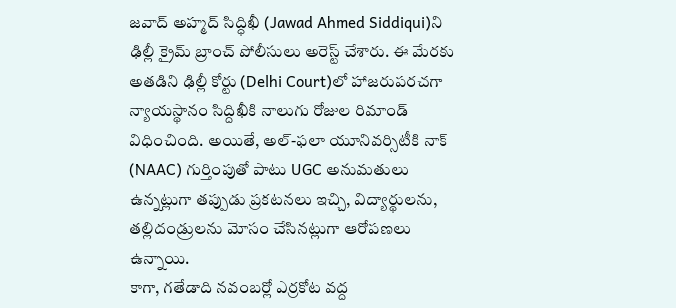జవాద్ అహ్మద్ సిద్ధిఖీ (Jawad Ahmed Siddiqui)ని ఢిల్లీ క్రైమ్ బ్రాంచ్ పోలీసులు అరెస్ట్ చేశారు. ఈ మేరకు అతడిని ఢిల్లీ కోర్టు (Delhi Court)లో హాజరుపరచగా న్యాయస్థానం సిద్దిఖీకి నాలుగు రోజుల రిమాండ్ విధించింది. అయితే, అల్-ఫలా యూనివర్సిటీకి నాక్ (NAAC) గుర్తింపుతో పాటు UGC అనుమతులు ఉన్నట్లుగా తప్పుడు ప్రకటనలు ఇచ్చి, విద్యార్థులను, తల్లిదండ్రులను మోసం చేసినట్లుగా ఆరోపణలు ఉన్నాయి.
కాగా, గతేడాది నవంబర్లో ఎర్రకోట వద్ద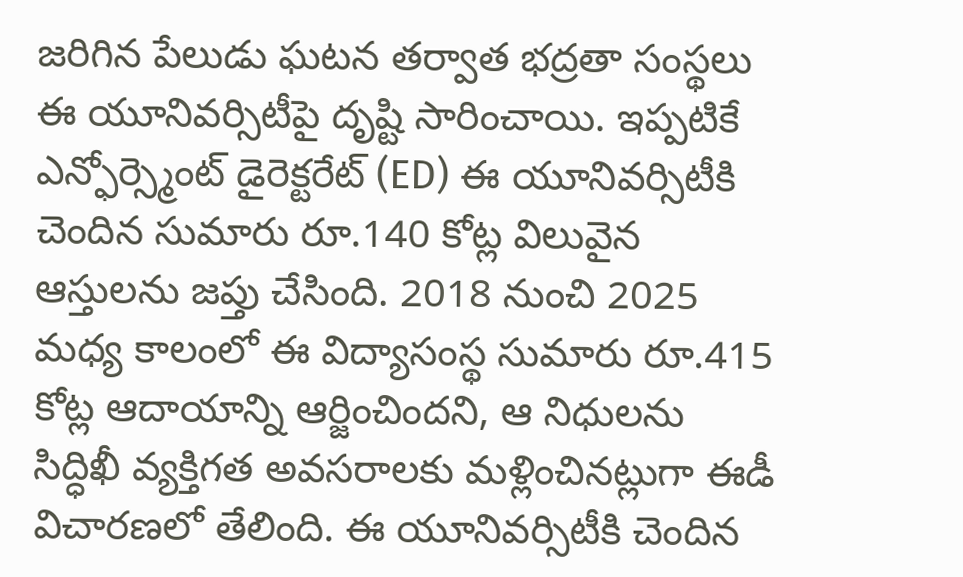జరిగిన పేలుడు ఘటన తర్వాత భద్రతా సంస్థలు ఈ యూనివర్సిటీపై దృష్టి సారించాయి. ఇప్పటికే ఎన్ఫోర్స్మెంట్ డైరెక్టరేట్ (ED) ఈ యూనివర్సిటీకి చెందిన సుమారు రూ.140 కోట్ల విలువైన ఆస్తులను జప్తు చేసింది. 2018 నుంచి 2025 మధ్య కాలంలో ఈ విద్యాసంస్థ సుమారు రూ.415 కోట్ల ఆదాయాన్ని ఆర్జించిందని, ఆ నిధులను సిద్ధిఖీ వ్యక్తిగత అవసరాలకు మళ్లించినట్లుగా ఈడీ విచారణలో తేలింది. ఈ యూనివర్సిటీకి చెందిన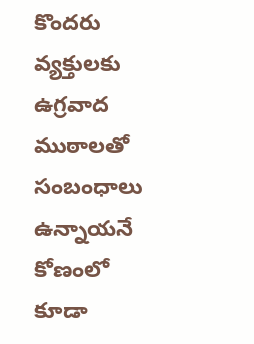కొందరు వ్యక్తులకు ఉగ్రవాద ముఠాలతో సంబంధాలు ఉన్నాయనే కోణంలో కూడా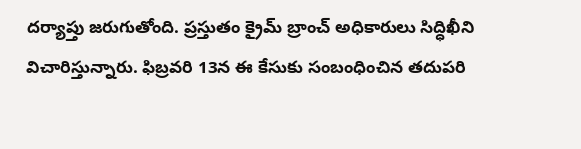దర్యాప్తు జరుగుతోంది. ప్రస్తుతం క్రైమ్ బ్రాంచ్ అధికారులు సిద్ధిఖీని విచారిస్తున్నారు. ఫిబ్రవరి 13న ఈ కేసుకు సంబంధించిన తదుపరి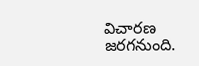విచారణ జరగనుంది.